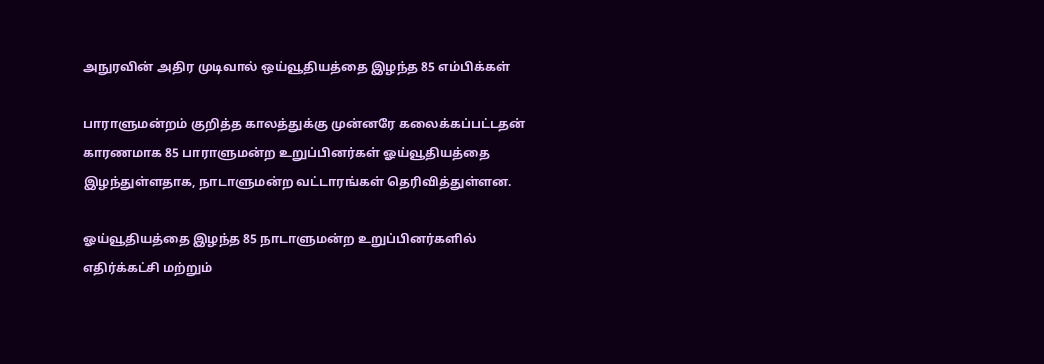அநுரவின் அதிர முடிவால் ஒய்வூதியத்தை இழந்த 85 எம்பிக்கள்

பாராளுமன்றம் குறித்த காலத்துக்கு முன்னரே கலைக்கப்பட்டதன் காரணமாக 85 பாராளுமன்ற உறுப்பினர்கள் ஓய்வூதியத்தை இழந்துள்ளதாக, நாடாளுமன்ற வட்டாரங்கள் தெரிவித்துள்ளன.

ஓய்வூதியத்தை இழந்த 85 நாடாளுமன்ற உறுப்பினர்களில் எதிர்க்கட்சி மற்றும்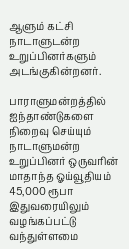ஆளும் கட்சி நாடாளுடன்ற உறுப்பினர்களும் அடங்குகின்றனர்.

பாராளுமன்றத்தில் ஐந்தாண்டுகளை நிறைவு செய்யும் நாடாளுமன்ற உறுப்பினர் ஒருவரின் மாதாந்த ஓய்வூதியம் 45,000 ரூபா இதுவரையிலும் வழங்கப்பட்டு வந்துள்ளமை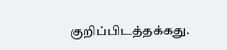குறிப்பிடத்தக்கது.